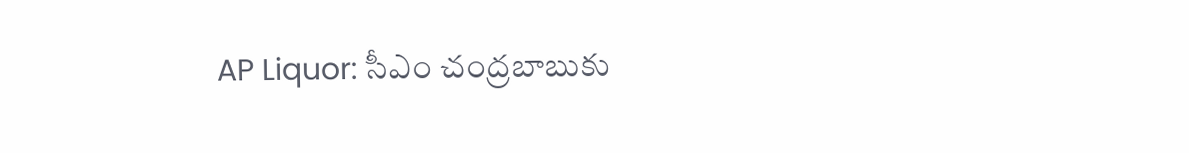AP Liquor: సీఎం చంద్రబాబుకు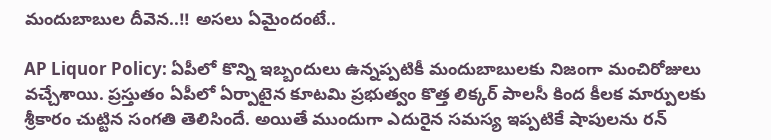మందుబాబుల దీవెన..!! అసలు ఏమైందంటే..

AP Liquor Policy: ఏపీలో కొన్ని ఇబ్బందులు ఉన్నప్పటికీ మందుబాబులకు నిజంగా మంచిరోజులు వచ్చేశాయి. ప్రస్తుతం ఏపీలో ఏర్పాటైన కూటమి ప్రభుత్వం కొత్త లిక్కర్ పాలసీ కింద కీలక మార్పులకు శ్రీకారం చుట్టిన సంగతి తెలిసిందే. అయితే ముందుగా ఎదురైన సమస్య ఇప్పటికే షాపులను రన్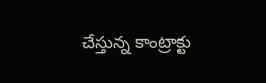చేస్తున్న కాంట్రాక్టు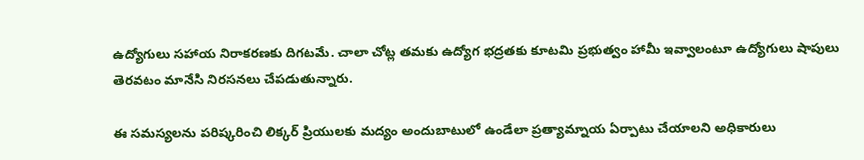ఉద్యోగులు సహాయ నిరాకరణకు దిగటమే. చాలా చోట్ల తమకు ఉద్యోగ భద్రతకు కూటమి ప్రభుత్వం హామీ ఇవ్వాలంటూ ఉద్యోగులు షాపులు తెరవటం మానేసి నిరసనలు చేపడుతున్నారు.

ఈ సమస్యలను పరిష్కరించి లిక్కర్ ప్రియులకు మద్యం అందుబాటులో ఉండేలా ప్రత్యామ్నాయ ఏర్పాటు చేయాలని అధికారులు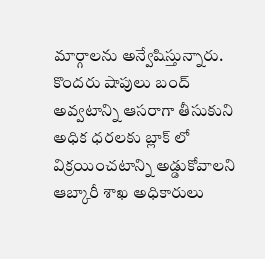మార్గాలను అన్వేషిస్తున్నారు. కొందరు షాపులు బంద్ అవ్వటాన్ని ఆసరాగా తీసుకుని అధిక ధరలకు బ్లాక్ లో విక్రయించటాన్ని అడ్డుకోవాలని ఆబ్కారీ శాఖ అధికారులు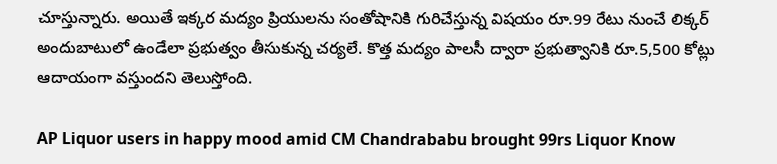చూస్తున్నారు. అయితే ఇక్కర మద్యం ప్రియులను సంతోషానికి గురిచేస్తున్న విషయం రూ.99 రేటు నుంచే లిక్కర్ అందుబాటులో ఉండేలా ప్రభుత్వం తీసుకున్న చర్యలే. కొత్త మద్యం పాలసీ ద్వారా ప్రభుత్వానికి రూ.5,500 కోట్లు ఆదాయంగా వస్తుందని తెలుస్తోంది.

AP Liquor users in happy mood amid CM Chandrababu brought 99rs Liquor Know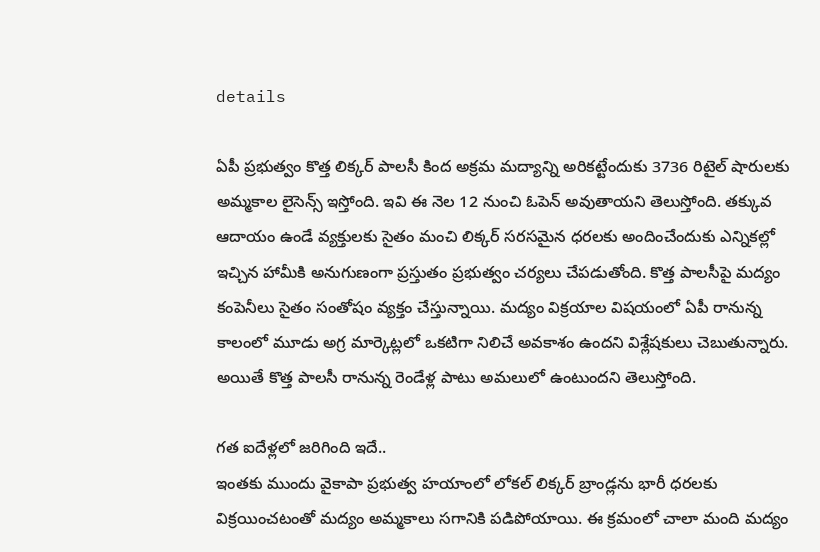details

ఏపీ ప్రభుత్వం కొత్త లిక్కర్ పాలసీ కింద అక్రమ మద్యాన్ని అరికట్టేందుకు 3736 రిటైల్ షారులకు అమ్మకాల లైసెన్స్ ఇస్తోంది. ఇవి ఈ నెల 12 నుంచి ఓపెన్ అవుతాయని తెలుస్తోంది. తక్కువ ఆదాయం ఉండే వ్యక్తులకు సైతం మంచి లిక్కర్ సరసమైన ధరలకు అందించేందుకు ఎన్నికల్లో ఇచ్చిన హామీకి అనుగుణంగా ప్రస్తుతం ప్రభుత్వం చర్యలు చేపడుతోంది. కొత్త పాలసీపై మద్యం కంపెనీలు సైతం సంతోషం వ్యక్తం చేస్తున్నాయి. మద్యం విక్రయాల విషయంలో ఏపీ రానున్న కాలంలో మూడు అగ్ర మార్కెట్లలో ఒకటిగా నిలిచే అవకాశం ఉందని విశ్లేషకులు చెబుతున్నారు. అయితే కొత్త పాలసీ రానున్న రెండేళ్ల పాటు అమలులో ఉంటుందని తెలుస్తోంది.

గత ఐదేళ్లలో జరిగింది ఇదే..
ఇంతకు ముందు వైకాపా ప్రభుత్వ హయాంలో లోకల్ లిక్కర్ బ్రాండ్లను భారీ ధరలకు విక్రయించటంతో మద్యం అమ్మకాలు సగానికి పడిపోయాయి. ఈ క్రమంలో చాలా మంది మద్యం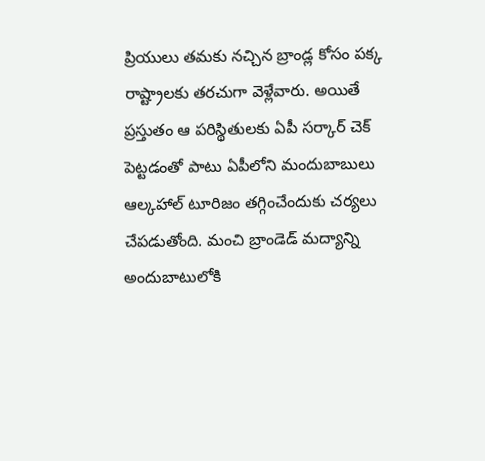ప్రియులు తమకు నచ్చిన బ్రాండ్ల కోసం పక్క రాష్ట్రాలకు తరచుగా వెళ్లేవారు. అయితే ప్రస్తుతం ఆ పరిస్థితులకు ఏపీ సర్కార్ చెక్ పెట్టడంతో పాటు ఏపీలోని మందుబాబులు ఆల్కహాల్ టూరిజం తగ్గించేందుకు చర్యలు చేపడుతోంది. మంచి బ్రాండెడ్ మద్యాన్ని అందుబాటులోకి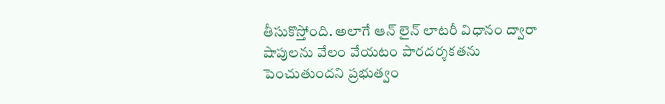తీసుకొస్తోంది. అలాగే ఆన్ లైన్ లాటరీ విధానం ద్వారా షాపులను వేలం వేయటం పారదర్శకతను పెంచుతుందని ప్రభుత్వం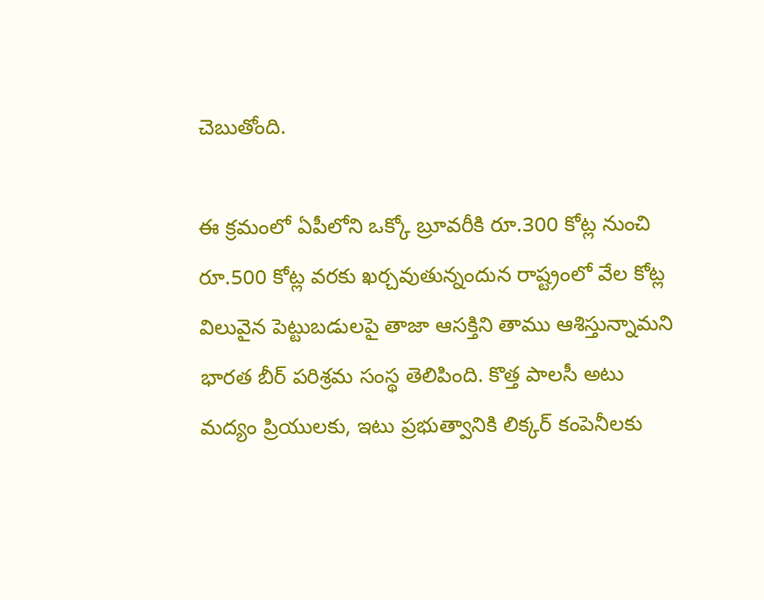చెబుతోంది.

ఈ క్రమంలో ఏపీలోని ఒక్కో బ్రూవరీకి రూ.300 కోట్ల నుంచి రూ.500 కోట్ల వరకు ఖర్చవుతున్నందున రాష్ట్రంలో వేల కోట్ల విలువైన పెట్టుబడులపై తాజా ఆసక్తిని తాము ఆశిస్తున్నామని భారత బీర్ పరిశ్రమ సంస్థ తెలిపింది. కొత్త పాలసీ అటు మద్యం ప్రియులకు, ఇటు ప్రభుత్వానికి లిక్కర్ కంపెనీలకు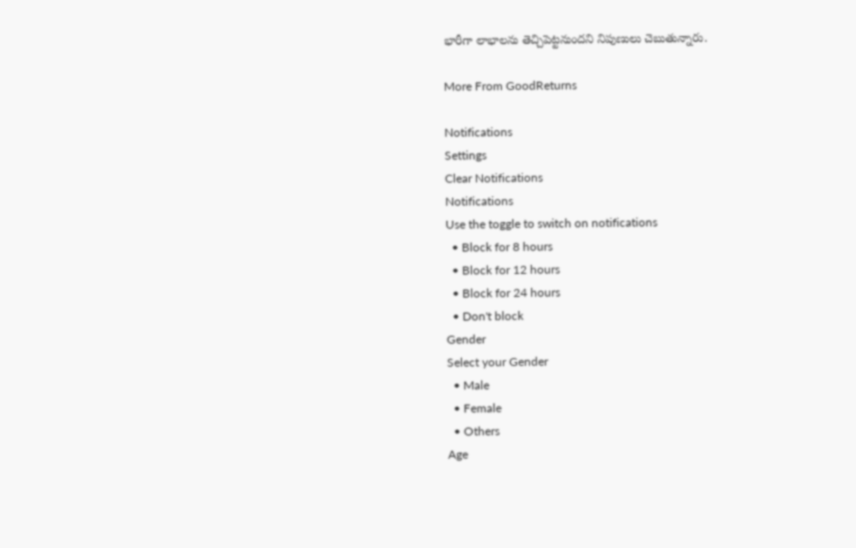భారీగా లాభాలను తెచ్చిపెట్టనుందని నిపుణులు చెబుతున్నారు.

More From GoodReturns

Notifications
Settings
Clear Notifications
Notifications
Use the toggle to switch on notifications
  • Block for 8 hours
  • Block for 12 hours
  • Block for 24 hours
  • Don't block
Gender
Select your Gender
  • Male
  • Female
  • Others
Age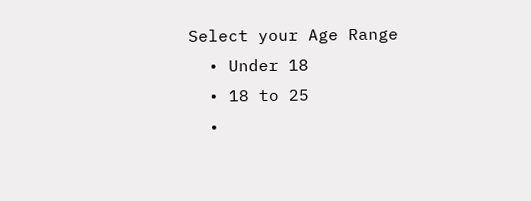Select your Age Range
  • Under 18
  • 18 to 25
  •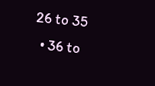26 to 35
  • 36 to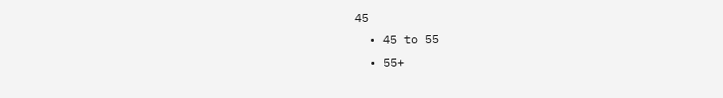45
  • 45 to 55
  • 55+